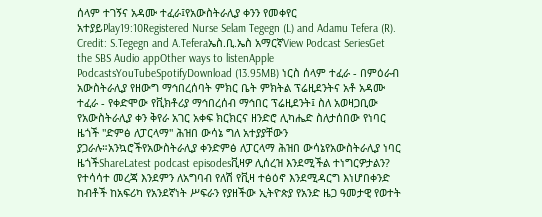ሰላም ተገኝና አዳሙ ተፈራ፤የአውስትራሊያ ቀንን የመቀየር አተያይPlay19:10Registered Nurse Selam Tegegn (L) and Adamu Tefera (R). Credit: S.Tegegn and A.Teferaኤስ.ቢ.ኤስ አማርኛView Podcast SeriesGet the SBS Audio appOther ways to listenApple PodcastsYouTubeSpotifyDownload (13.95MB) ነርስ ሰላም ተፈራ - በምዕራብ አውስትራሊያ የዘውግ ማኅበረሰባት ምክር ቤት ምክትል ፕሬዚደንትና አቶ አዳሙ ተፈራ - የቀድሞው የቪክቶሪያ ማኅበረሰብ ማኅበር ፕሬዚደንት፤ ስለ አወዛጋቢው የአውስትራሊያ ቀን ቅየራ አገር አቀፍ ክርክርና ዘንድሮ ሊካሔድ ስለታሰበው የነባር ዜጎች "ድምፅ ለፓርላማ" ሕዝበ ውሳኔ ግለ አተያያቸውን ያጋራሉ።አንኳሮችየአውስትራሊያ ቀንድምፅ ለፓርላማ ሕዝበ ውሳኔየአውስትራሊያ ነባር ዜጎችShareLatest podcast episodesቪዛዎ ሊሰረዝ እንደሚችል ተነግርዎታልን? የተሳሳተ መረጃ እንደምን ለአግባብ የለሽ የቪዛ ተፅዕኖ እንደሚዳርግ እነሆበቀንድ ከብቶች ከአፍሪካ የአንደኛነት ሥፍራን የያዘችው ኢትዮጵያ የአንድ ዜጋ ዓመታዊ የወተት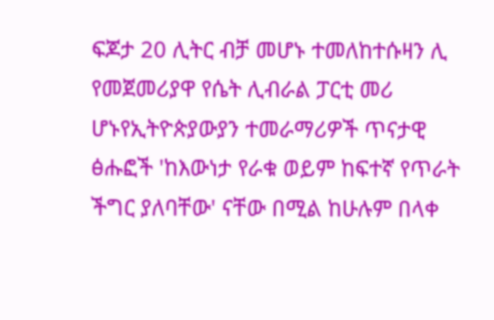ፍጆታ 20 ሊትር ብቻ መሆኑ ተመለከተሱዛን ሊ የመጀመሪያዋ የሴት ሊብራል ፓርቲ መሪ ሆኑየኢትዮጵያውያን ተመራማሪዎች ጥናታዊ ፅሑፎች 'ከእውነታ የራቁ ወይም ከፍተኛ የጥራት ችግር ያለባቸው' ናቸው በሚል ከሁሉም በላቀ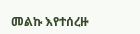መልኩ እየተሰረዙ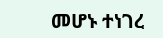መሆኑ ተነገረ